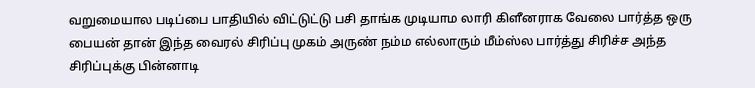வறுமையால படிப்பை பாதியில் விட்டுட்டு பசி தாங்க முடியாம லாரி கிளீனராக வேலை பார்த்த ஒரு பையன் தான் இந்த வைரல் சிரிப்பு முகம் அருண் நம்ம எல்லாரும் மீம்ஸ்ல பார்த்து சிரிச்ச அந்த சிரிப்புக்கு பின்னாடி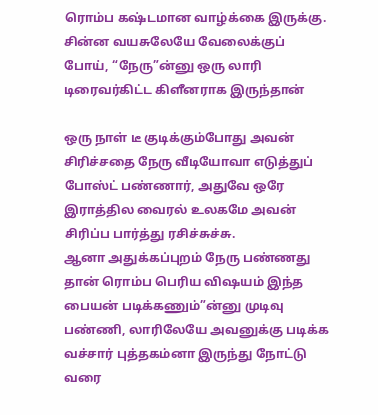ரொம்ப கஷ்டமான வாழ்க்கை இருக்கு. சின்ன வயசுலேயே வேலைக்குப் போய், “நேரு”ன்னு ஒரு லாரி டிரைவர்கிட்ட கிளீனராக இருந்தான்

ஒரு நாள் டீ குடிக்கும்போது அவன் சிரிச்சதை நேரு வீடியோவா எடுத்துப் போஸ்ட் பண்ணார், அதுவே ஒரே இராத்தில வைரல் உலகமே அவன் சிரிப்ப பார்த்து ரசிச்சுச்சு.
ஆனா அதுக்கப்புறம் நேரு பண்ணது தான் ரொம்ப பெரிய விஷயம் இந்த பையன் படிக்கணும்”ன்னு முடிவு பண்ணி, லாரிலேயே அவனுக்கு படிக்க வச்சார் புத்தகம்னா இருந்து நோட்டு வரை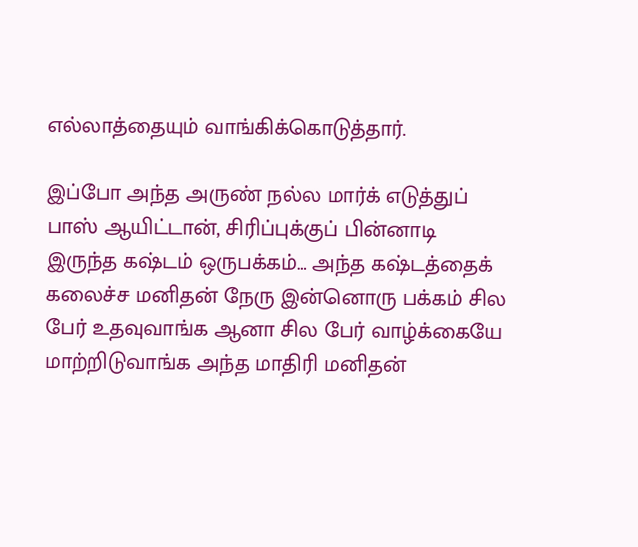எல்லாத்தையும் வாங்கிக்கொடுத்தார்.

இப்போ அந்த அருண் நல்ல மார்க் எடுத்துப் பாஸ் ஆயிட்டான், சிரிப்புக்குப் பின்னாடி இருந்த கஷ்டம் ஒருபக்கம்… அந்த கஷ்டத்தைக் கலைச்ச மனிதன் நேரு இன்னொரு பக்கம் சில பேர் உதவுவாங்க ஆனா சில பேர் வாழ்க்கையே மாற்றிடுவாங்க அந்த மாதிரி மனிதன்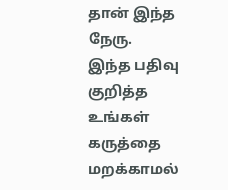தான் இந்த நேரு.
இந்த பதிவு குறித்த உங்கள் கருத்தை மறக்காமல்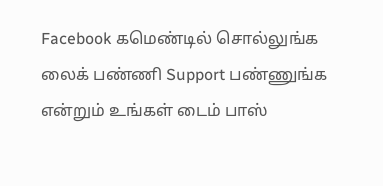Facebook கமெண்டில் சொல்லுங்க லைக் பண்ணி Support பண்ணுங்க என்றும் உங்கள் டைம் பாஸ்